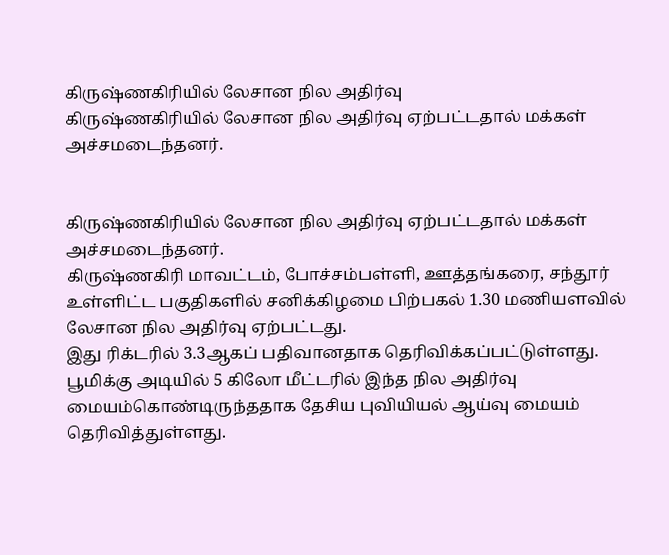கிருஷ்ணகிரியில் லேசான நில அதிர்வு
கிருஷ்ணகிரியில் லேசான நில அதிர்வு ஏற்பட்டதால் மக்கள் அச்சமடைந்தனர்.


கிருஷ்ணகிரியில் லேசான நில அதிர்வு ஏற்பட்டதால் மக்கள் அச்சமடைந்தனர்.
கிருஷ்ணகிரி மாவட்டம், போச்சம்பள்ளி, ஊத்தங்கரை, சந்தூர் உள்ளிட்ட பகுதிகளில் சனிக்கிழமை பிற்பகல் 1.30 மணியளவில் லேசான நில அதிர்வு ஏற்பட்டது.
இது ரிக்டரில் 3.3ஆகப் பதிவானதாக தெரிவிக்கப்பட்டுள்ளது.
பூமிக்கு அடியில் 5 கிலோ மீட்டரில் இந்த நில அதிர்வு மையம்கொண்டிருந்ததாக தேசிய புவியியல் ஆய்வு மையம் தெரிவித்துள்ளது.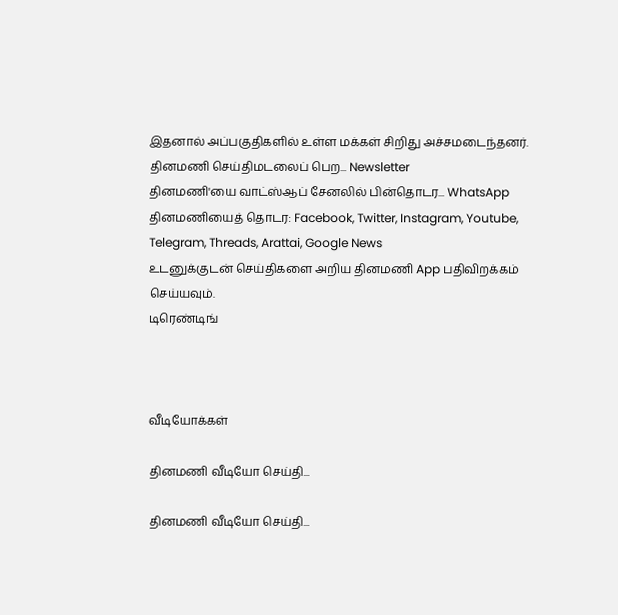இதனால் அப்பகுதிகளில் உள்ள மக்கள் சிறிது அச்சமடைந்தனர்.
தினமணி செய்திமடலைப் பெற... Newsletter
தினமணி'யை வாட்ஸ்ஆப் சேனலில் பின்தொடர... WhatsApp
தினமணியைத் தொடர: Facebook, Twitter, Instagram, Youtube, Telegram, Threads, Arattai, Google News
உடனுக்குடன் செய்திகளை அறிய தினமணி App பதிவிறக்கம் செய்யவும்.
டிரெண்டிங்



வீடியோக்கள்

தினமணி வீடியோ செய்தி...

தினமணி வீடியோ செய்தி...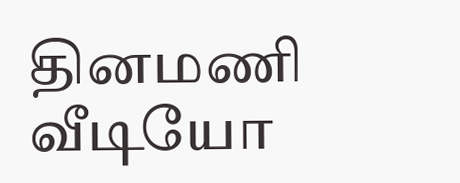தினமணி வீடியோ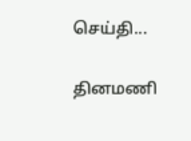செய்தி...

தினமணி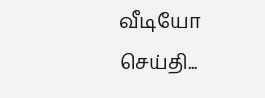வீடியோ செய்தி...